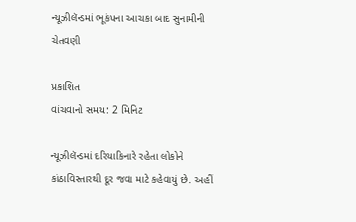ન્યૂઝીલૅન્ડમાં ભૂકંપના આચકા બાદ સુનામીની ચેતવણી

પ્રકાશિત
વાંચવાનો સમય: 2 મિનિટ

ન્યૂઝીલૅન્ડમાં દરિયાકિનારે રહેતા લોકોને કાંઠાવિસ્તારથી દૂર જવા માટે કહેવાયું છે. અહીં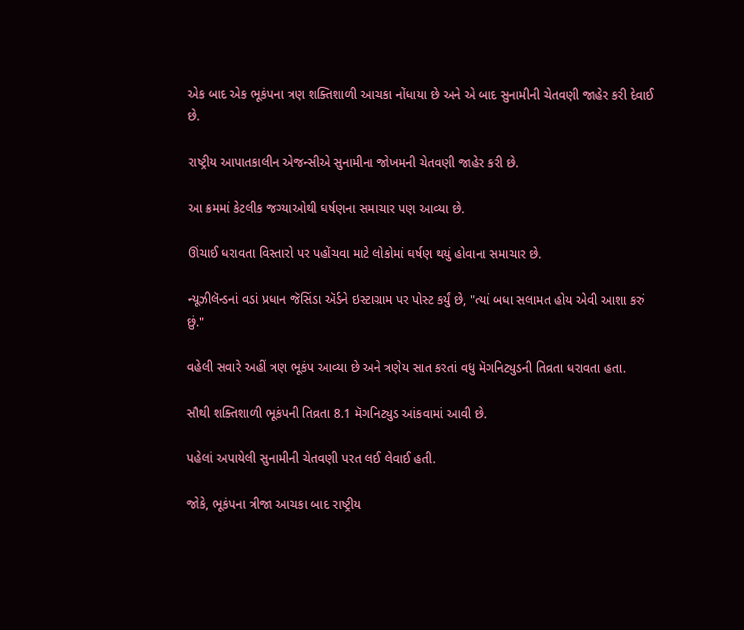એક બાદ એક ભૂકંપના ત્રણ શક્તિશાળી આચકા નોંધાયા છે અને એ બાદ સુનામીની ચેતવણી જાહેર કરી દેવાઈ છે.

રાષ્ટ્રીય આપાતકાલીન એજન્સીએ સુનામીના જોખમની ચેતવણી જાહેર કરી છે.

આ ક્રમમાં કેટલીક જગ્યાઓથી ઘર્ષણના સમાચાર પણ આવ્યા છે.

ઊંચાઈ ધરાવતા વિસ્તારો પર પહોંચવા માટે લોકોમાં ઘર્ષણ થયું હોવાના સમાચાર છે.

ન્યૂઝીલૅન્ડનાં વડાં પ્રધાન જૅસિંડા ઍર્ડને ઇસ્ટાગ્રામ પર પોસ્ટ કર્યું છે, "ત્યાં બધા સલામત હોય એવી આશા કરું છું."

વહેલી સવારે અહીં ત્રણ ભૂકંપ આવ્યા છે અને ત્રણેય સાત કરતાં વધુ મૅગનિટ્યુડની તિવ્રતા ધરાવતા હતા.

સૌથી શક્તિશાળી ભૂકંપની તિવ્રતા 8.1 મૅગનિટ્યુડ આંકવામાં આવી છે.

પહેલાં અપાયેલી સુનામીની ચેતવણી પરત લઈ લેવાઈ હતી.

જોકે, ભૂકંપના ત્રીજા આચકા બાદ રાષ્ટ્રીય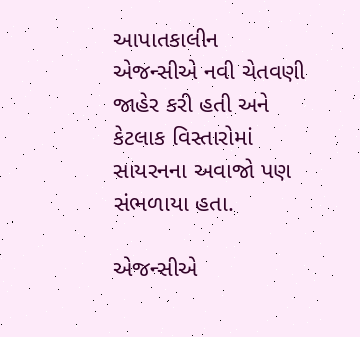આપાતકાલીન એજન્સીએ નવી ચેતવણી જાહેર કરી હતી અને કેટલાક વિસ્તારોમાં સાયરનના અવાજો પણ સંભળાયા હતા.

એજન્સીએ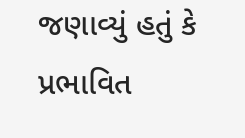જણાવ્યું હતું કે પ્રભાવિત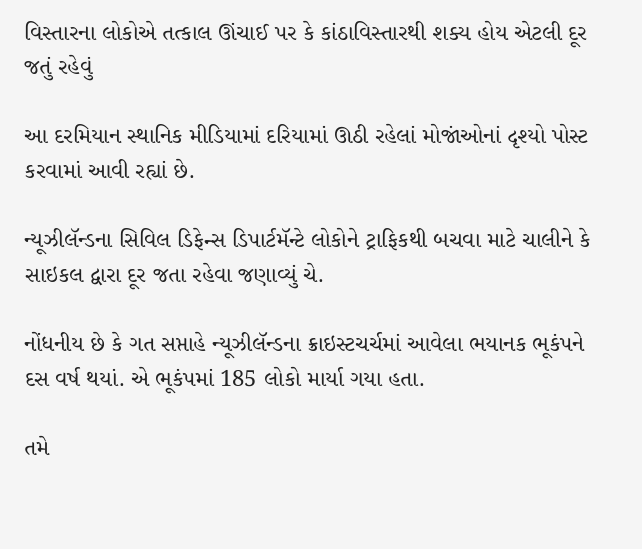વિસ્તારના લોકોએ તત્કાલ ઊંચાઈ પર કે કાંઠાવિસ્તારથી શક્ય હોય એટલી દૂર જતું રહેવું

આ દરમિયાન સ્થાનિક મીડિયામાં દરિયામાં ઊઠી રહેલાં મોજાંઓનાં દૃશ્યો પોસ્ટ કરવામાં આવી રહ્યાં છે.

ન્યૂઝીલૅન્ડના સિવિલ ડિફેન્સ ડિપાર્ટમૅન્ટે લોકોને ટ્રાફિકથી બચવા માટે ચાલીને કે સાઇકલ દ્વારા દૂર જતા રહેવા જણાવ્યું ચે.

નોંધનીય છે કે ગત સપ્તાહે ન્યૂઝીલૅન્ડના ક્રાઇસ્ટચર્ચમાં આવેલા ભયાનક ભૂકંપને દસ વર્ષ થયાં. એ ભૂકંપમાં 185 લોકો માર્યા ગયા હતા.

તમે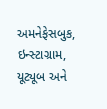અમનેફેસબુક, ઇન્સ્ટાગ્રામ, યૂટ્યૂબ અને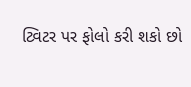ટ્વિટર પર ફોલો કરી શકો છો